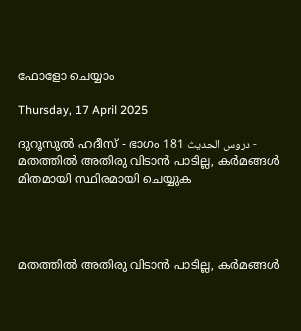ഫോളോ ചെയ്യാം

Thursday, 17 April 2025

ദുറൂസുല്‍ ഹദീസ് - ഭാഗം 181 دروس الحديث - മതത്തില്‍ അതിരു വിടാന്‍ പാടില്ല, കര്‍മങ്ങള്‍ മിതമായി സ്ഥിരമായി ചെയ്യുക




മതത്തില്‍ അതിരു വിടാന്‍ പാടില്ല, കര്‍മങ്ങള്‍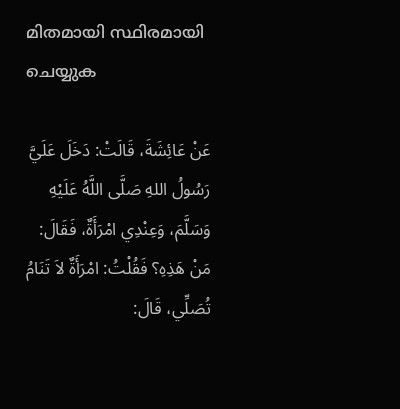മിതമായി സ്ഥിരമായി ചെയ്യുക

عَنْ عَائِشَةَ، قَالَتْ: دَخَلَ عَلَيَّ رَسُولُ اللهِ صَلَّى اللَّهُ عَلَيْهِ وَسَلَّمَ، وَعِنْدِي امْرَأَةٌ، فَقَالَ: مَنْ هَذِهِ؟ فَقُلْتُ: امْرَأَةٌ لاَ تَنَامُ تُصَلِّي، قَالَ: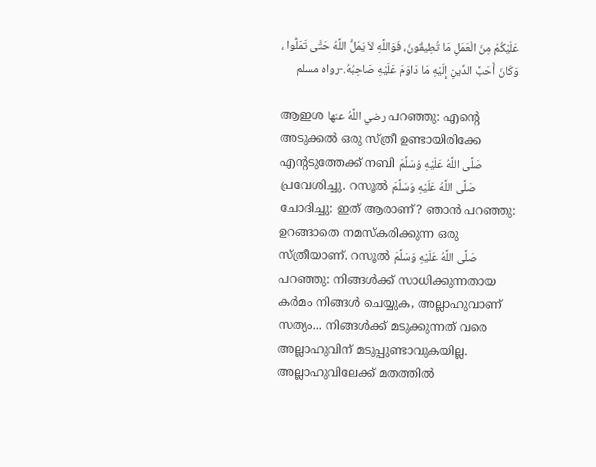عَلَيْكُمْ مِنَ الْعَمَلِ مَا تُطِيقُونَ، فَوَاللَّهِ لاَ يَمَلُّ اللَّهُ حَتَّى تَمَلُّوا ، وَكَانَ أَحَبَّ الدِّينِ إِلَيْهِ مَا دَاوَمَ عَلَيْهِ صَاحِبُهُ.-رواه مسلم

ആഇശ رضي اللَّهُ عنها പറഞ്ഞു: എന്‍റെ അടുക്കല്‍ ഒരു സ്ത്രീ ഉണ്ടായിരിക്കേ എന്‍റടുത്തേക്ക് നബി صَلَّى اللَّهُ عَلَيْهِ وَسَلَّمَ പ്രവേശിച്ചു. റസൂല്‍ صَلَّى اللَّهُ عَلَيْهِ وَسَلَّمَ ചോദിച്ചു: ഇത് ആരാണ്? ഞാന്‍ പറഞ്ഞു: ഉറങ്ങാതെ നമസ്കരിക്കുന്ന ഒരു സ്ത്രീയാണ്. റസൂല്‍ صَلَّى اللَّهُ عَلَيْهِ وَسَلَّمَ പറഞ്ഞു: നിങ്ങള്‍ക്ക് സാധിക്കുന്നതായ കര്‍മം നിങ്ങള്‍ ചെയ്യുക, അല്ലാഹുവാണ് സത്യം... നിങ്ങള്‍ക്ക് മടുക്കുന്നത് വരെ അല്ലാഹുവിന് മടുപ്പുണ്ടാവുകയില്ല. അല്ലാഹുവിലേക്ക് മതത്തില്‍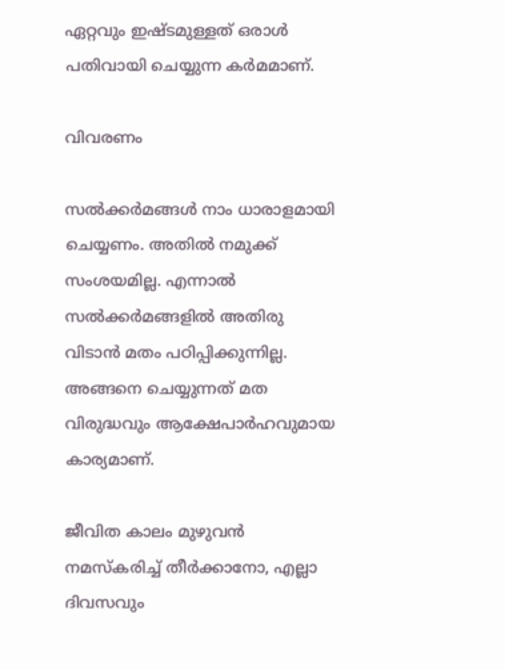ഏറ്റവും ഇഷ്ടമുള്ളത് ഒരാള്‍ പതിവായി ചെയ്യുന്ന കര്‍മമാണ്.

വിവരണം

സല്‍ക്കര്‍മങ്ങള്‍ നാം ധാരാളമായി ചെയ്യണം. അതില്‍ നമുക്ക് സംശയമില്ല. എന്നാല്‍ സല്‍ക്കര്‍മങ്ങളില്‍ അതിരു വിടാന്‍ മതം പഠിപ്പിക്കുന്നില്ല. അങ്ങനെ ചെയ്യുന്നത് മത വിരുദ്ധവും ആക്ഷേപാര്‍ഹവുമായ കാര്യമാണ്.

ജീവിത കാലം മുഴുവന്‍ നമസ്കരിച്ച് തീര്‍ക്കാനോ, എല്ലാ ദിവസവും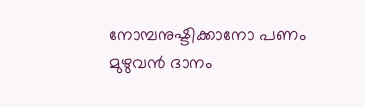നോമ്പനുഷ്ടിക്കാനോ പണം മുഴുവന്‍ ദാനം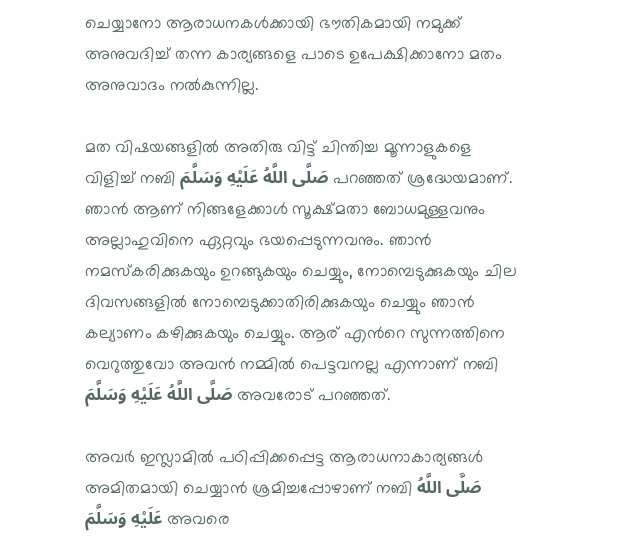ചെയ്യാനോ ആരാധനകള്‍ക്കായി ഭൗതികമായി നമുക്ക് അനുവദിച്ച് തന്ന കാര്യങ്ങളെ പാടെ ഉപേക്ഷിക്കാനോ മതം അനുവാദം നല്‍കുന്നില്ല.

മത വിഷയങ്ങളില്‍ അതിരു വിട്ട് ചിന്തിച്ച മൂന്നാളുകളെ വിളിച്ച് നബി صَلَّى اللَّهُ عَلَيْهِ وَسَلَّمَ പറഞ്ഞത് ശ്രദ്ധേയമാണ്. ഞാന്‍ ആണ് നിങ്ങളേക്കാള്‍ സൂക്ഷ്മതാ ബോധമുള്ളവനും അല്ലാഹുവിനെ ഏറ്റവും ഭയപ്പെടുന്നവനും. ഞാന്‍ നമസ്കരിക്കുകയും ഉറങ്ങുകയും ചെയ്യും, നോമ്പെടുക്കുകയും ചില ദിവസങ്ങളില്‍ നോമ്പെടുക്കാതിരിക്കുകയും ചെയ്യും ഞാന്‍ കല്യാണം കഴിക്കുകയും ചെയ്യും. ആര് എന്‍റെ സുന്നത്തിനെ വെറുത്തുവോ അവന്‍ നമ്മില്‍ പെട്ടവനല്ല എന്നാണ് നബി صَلَّى اللَّهُ عَلَيْهِ وَسَلَّمَ അവരോട് പറഞ്ഞത്.

അവര്‍ ഇസ്ലാമില്‍ പഠിപ്പിക്കപ്പെട്ട ആരാധനാകാര്യങ്ങള്‍ അമിതമായി ചെയ്യാന്‍ ശ്രമിച്ചപ്പോഴാണ് നബി صَلَّى اللَّهُ عَلَيْهِ وَسَلَّمَ അവരെ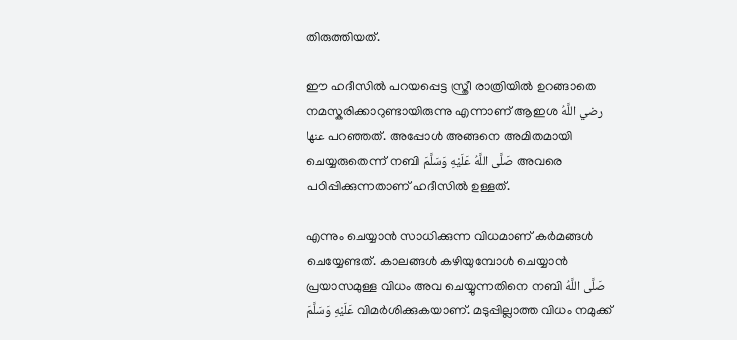തിരുത്തിയത്.

ഈ ഹദീസില്‍ പറയപ്പെട്ട സ്ത്രീ രാത്രിയില്‍ ഉറങ്ങാതെ നമസ്കരിക്കാറുണ്ടായിരുന്നു എന്നാണ് ആഇശ رضي اللَّهُ عنها പറഞ്ഞത്. അപ്പോള്‍ അങ്ങനെ അമിതമായി ചെയ്യരുതെന്ന് നബി صَلَّى اللَّهُ عَلَيْهِ وَسَلَّمَ അവരെ പഠിപ്പിക്കുന്നതാണ് ഹദീസില്‍ ഉള്ളത്.

എന്നും ചെയ്യാന്‍ സാധിക്കുന്ന വിധമാണ് കര്‍മങ്ങള്‍ ചെയ്യേണ്ടത്. കാലങ്ങള്‍ കഴിയുമ്പോള്‍ ചെയ്യാന്‍ പ്രയാസമുള്ള വിധം അവ ചെയ്യുന്നതിനെ നബി صَلَّى اللَّهُ عَلَيْهِ وَسَلَّمَ വിമര്‍ശിക്കുകയാണ്. മടുപ്പില്ലാത്ത വിധം നമുക്ക്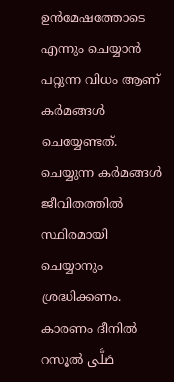ഉന്‍മേഷത്തോടെ എന്നും ചെയ്യാന്‍ പറ്റുന്ന വിധം ആണ് കര്‍മങ്ങള്‍ ചെയ്യേണ്ടത്. ചെയ്യുന്ന കര്‍മങ്ങള്‍ ജീവിതത്തില്‍ സ്ഥിരമായി ചെയ്യാനും ശ്രദ്ധിക്കണം. കാരണം ദീനില്‍ റസൂല്‍ صَلَّى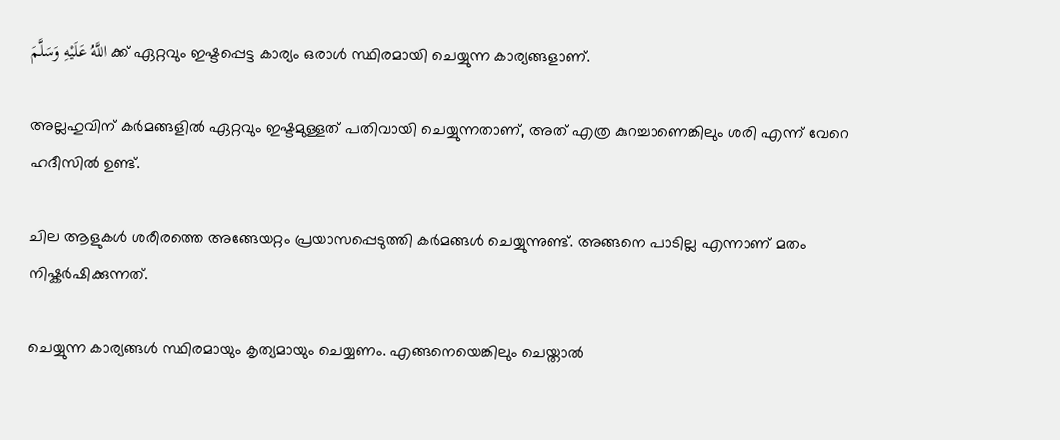اللَّهُ عَلَيْهِ وَسَلَّمَ ക്ക് ഏറ്റവും ഇഷ്ടപ്പെട്ട കാര്യം ഒരാള്‍ സ്ഥിരമായി ചെയ്യുന്ന കാര്യങ്ങളാണ്.

അല്ലഹുവിന് കര്‍മങ്ങളില്‍ ഏറ്റവും ഇഷ്ടമുള്ളത് പതിവായി ചെയ്യുന്നതാണ്, അത് എത്ര കുറച്ചാണെങ്കിലും ശരി എന്ന് വേറെ ഹദീസില്‍ ഉണ്ട്.

ചില ആളുകള്‍ ശരീരത്തെ അങ്ങേയറ്റം പ്രയാസപ്പെടുത്തി കര്‍മങ്ങള്‍ ചെയ്യുന്നുണ്ട്. അങ്ങനെ പാടില്ല എന്നാണ് മതം നിഷ്കര്‍ഷിക്കുന്നത്.

ചെയ്യുന്ന കാര്യങ്ങള്‍ സ്ഥിരമായും കൃത്യമായും ചെയ്യണം. എങ്ങനെയെങ്കിലും ചെയ്താല്‍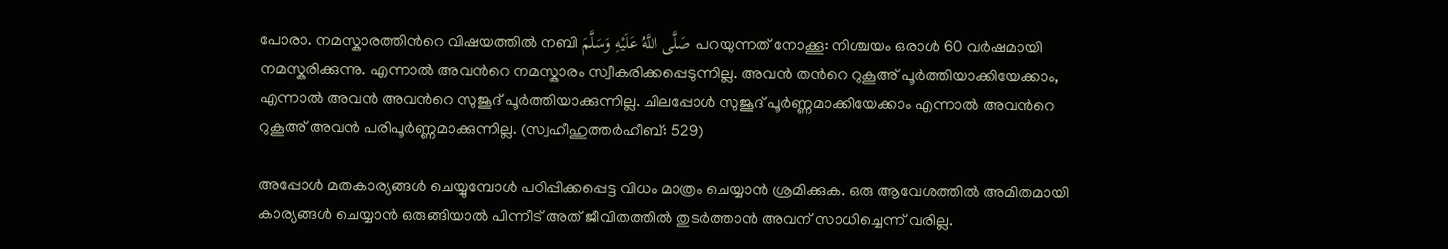പോരാ. നമസ്കാരത്തിന്‍റെ വിഷയത്തില്‍ നബി صَلَّى اللَّهُ عَلَيْهِ وَسَلَّمَ പറയുന്നത് നോക്കൂ: നിശ്ചയം ഒരാള്‍ 60 വര്‍ഷമായി നമസ്കരിക്കുന്നു. എന്നാല്‍ അവന്‍റെ നമസ്കാരം സ്വീകരിക്കപ്പെടുന്നില്ല. അവന്‍ തന്‍റെ റുകൂഅ് പൂര്‍ത്തിയാക്കിയേക്കാം, എന്നാല്‍ അവന്‍ അവന്‍റെ സുജൂദ് പൂര്‍ത്തിയാക്കുന്നില്ല. ചിലപ്പോള്‍ സുജൂദ് പൂര്‍ണ്ണമാക്കിയേക്കാം എന്നാല്‍ അവന്‍റെ റുകൂഅ് അവന്‍ പരിപൂര്‍ണ്ണമാക്കുന്നില്ല. (സ്വഹീഹുത്തര്‍ഹീബ്: 529)

അപ്പോള്‍ മതകാര്യങ്ങള്‍ ചെയ്യുമ്പോള്‍ പഠിപ്പിക്കപ്പെട്ട വിധം മാത്രം ചെയ്യാന്‍ ശ്രമിക്കുക. ഒരു ആവേശത്തില്‍ അമിതമായി കാര്യങ്ങള്‍ ചെയ്യാന്‍ ഒരുങ്ങിയാല്‍ പിന്നീട് അത് ജീവിതത്തില്‍ തുടര്‍ത്താന്‍ അവന് സാധിച്ചെന്ന് വരില്ല.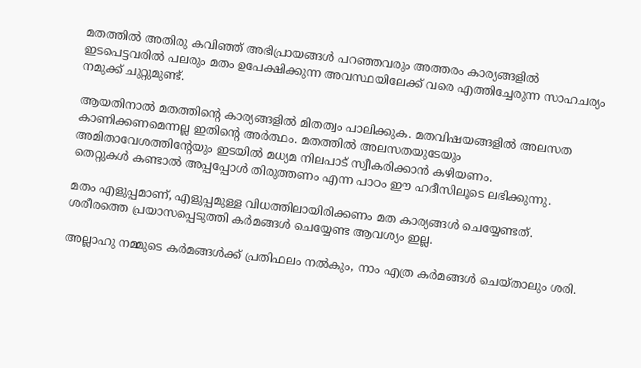മതത്തില്‍ അതിരു കവിഞ്ഞ് അഭിപ്രായങ്ങള്‍ പറഞ്ഞവരും അത്തരം കാര്യങ്ങളില്‍ ഇടപെട്ടവരില്‍ പലരും മതം ഉപേക്ഷിക്കുന്ന അവസ്ഥയിലേക്ക് വരെ എത്തിച്ചേരുന്ന സാഹചര്യം നമുക്ക് ചുറ്റുമുണ്ട്.

ആയതിനാല്‍ മതത്തിന്‍റെ കാര്യങ്ങളില്‍ മിതത്വം പാലിക്കുക. മതവിഷയങ്ങളില്‍ അലസത കാണിക്കണമെന്നല്ല ഇതിന്‍റെ അര്‍ത്ഥം. മതത്തില്‍ അലസതയുടേയും അമിതാവേശത്തിന്‍റേയും ഇടയില്‍ മധ്യമ നിലപാട് സ്വീകരിക്കാന്‍ കഴിയണം.
തെറ്റുകള്‍ കണ്ടാല്‍ അപ്പപ്പോള്‍ തിരുത്തണം എന്ന പാഠം ഈ ഹദീസിലൂടെ ലഭിക്കുന്നു.

മതം എളുപ്പമാണ്, എളുപ്പമുള്ള വിധത്തിലായിരിക്കണം മത കാര്യങ്ങള്‍ ചെയ്യേണ്ടത്. ശരീരത്തെ പ്രയാസപ്പെടുത്തി കര്‍മങ്ങള്‍ ചെയ്യേണ്ട ആവശ്യം ഇല്ല.

അല്ലാഹു നമ്മുടെ കര്‍മങ്ങള്‍ക്ക് പ്രതിഫലം നല്‍കും, നാം എത്ര കര്‍മങ്ങള്‍ ചെയ്താലും ശരി.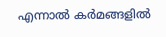എന്നാല്‍ കര്‍മങ്ങളില്‍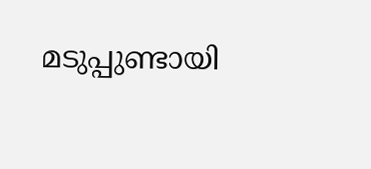മടുപ്പുണ്ടായി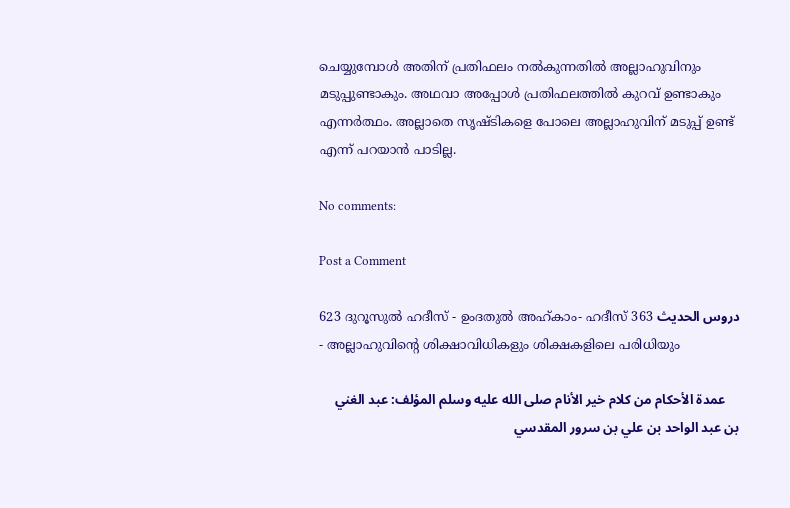ചെയ്യുമ്പോള്‍ അതിന് പ്രതിഫലം നല്‍കുന്നതില്‍ അല്ലാഹുവിനും മടുപ്പുണ്ടാകും. അഥവാ അപ്പോള്‍ പ്രതിഫലത്തില്‍ കുറവ് ഉണ്ടാകും എന്നര്‍ത്ഥം. അല്ലാതെ സൃഷ്ടികളെ പോലെ അല്ലാഹുവിന് മടുപ്പ് ഉണ്ട് എന്ന് പറയാന്‍ പാടില്ല.

No comments:

Post a Comment

623 ദുറൂസുല്‍ ഹദീസ് - ഉംദതുല്‍ അഹ്കാം- ഹദീസ് 363 دروس الحديث - അല്ലാഹുവിന്‍റെ ശിക്ഷാവിധികളും ശിക്ഷകളിലെ പരിധിയും

    عمدة الأحكام من كلام خير الأنام صلى الله عليه وسلم المؤلف: عبد الغني بن عبد الواحد بن علي بن سرور المقدسي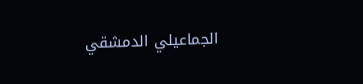الجماعيلي الدمشقي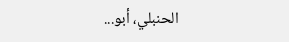الحنبلي، أبو...